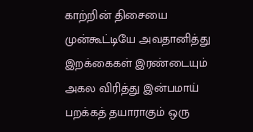காற்றின் திசையை முன்கூட்டியே அவதானித்து இறக்கைகள் இரண்டையும் அகல விரித்து இன்பமாய் பறக்கத் தயாராகும் ஒரு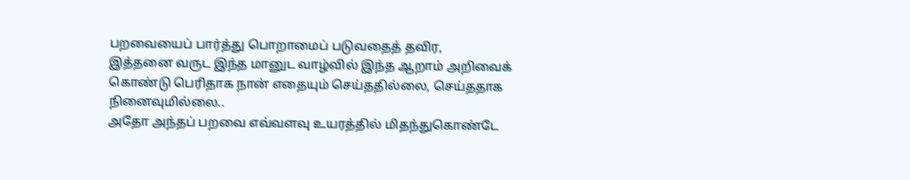பறவையைப் பார்த்து பொறாமைப் படுவதைத் தவிர,
இத்தனை வருட இந்த மானுட வாழ்வில் இந்த ஆறாம் அறிவைக் கொண்டு பெரிதாக நான் எதையும் செய்ததில்லை, செய்ததாக நினைவுமில்லை..
அதோ அந்தப் பறவை எவ்வளவு உயரத்தில் மிதந்துகொண்டே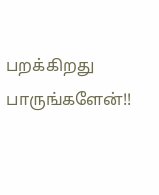பறக்கிறது பாருங்களேன்!!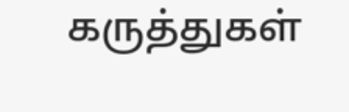கருத்துகள்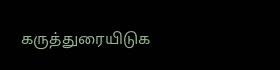கருத்துரையிடுக